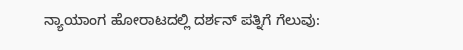ನ್ಯಾಯಾಂಗ ಹೋರಾಟದಲ್ಲಿ ದರ್ಶನ್ ಪತ್ನಿಗೆ ಗೆಲುವು: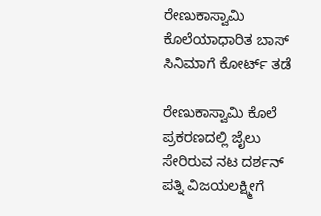ರೇಣುಕಾಸ್ವಾಮಿ ಕೊಲೆಯಾಧಾರಿತ ಬಾಸ್ ಸಿನಿಮಾಗೆ ಕೋರ್ಟ್ ತಡೆ

ರೇಣುಕಾಸ್ವಾಮಿ ಕೊಲೆ ಪ್ರಕರಣದಲ್ಲಿ ಜೈಲು ಸೇರಿರುವ ನಟ ದರ್ಶನ್ ಪತ್ನಿ ವಿಜಯಲಕ್ಷ್ಮೀಗೆ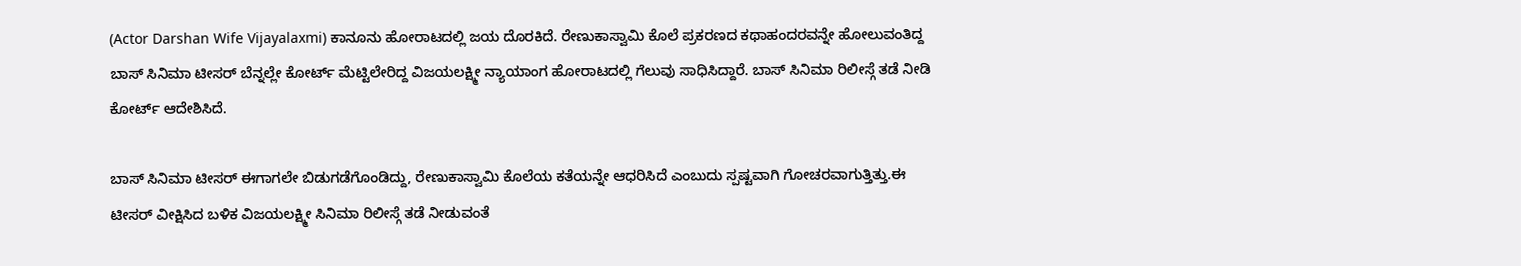(Actor Darshan Wife Vijayalaxmi) ಕಾನೂನು ಹೋರಾಟದಲ್ಲಿ ಜಯ ದೊರಕಿದೆ. ರೇಣುಕಾಸ್ವಾಮಿ ಕೊಲೆ ಪ್ರಕರಣದ ಕಥಾಹಂದರವನ್ನೇ ಹೋಲುವಂತಿದ್ದ ಬಾಸ್ ಸಿನಿಮಾ ಟೀಸರ್ ಬೆನ್ನಲ್ಲೇ ಕೋರ್ಟ್ ಮೆಟ್ಟಿಲೇರಿದ್ದ ವಿಜಯಲಕ್ಷ್ಮೀ ನ್ಯಾಯಾಂಗ ಹೋರಾಟದಲ್ಲಿ ಗೆಲುವು ಸಾಧಿಸಿದ್ದಾರೆ. ಬಾಸ್ ಸಿನಿಮಾ ರಿಲೀಸ್ಗೆ ತಡೆ ನೀಡಿ ಕೋರ್ಟ್ ಆದೇಶಿಸಿದೆ.

ಬಾಸ್ ಸಿನಿಮಾ ಟೀಸರ್ ಈಗಾಗಲೇ ಬಿಡುಗಡೆಗೊಂಡಿದ್ದು, ರೇಣುಕಾಸ್ವಾಮಿ ಕೊಲೆಯ ಕತೆಯನ್ನೇ ಆಧರಿಸಿದೆ ಎಂಬುದು ಸ್ಪಷ್ಟವಾಗಿ ಗೋಚರವಾಗುತ್ತಿತ್ತು.ಈ ಟೀಸರ್ ವೀಕ್ಷಿಸಿದ ಬಳಿಕ ವಿಜಯಲಕ್ಷ್ಮೀ ಸಿನಿಮಾ ರಿಲೀಸ್ಗೆ ತಡೆ ನೀಡುವಂತೆ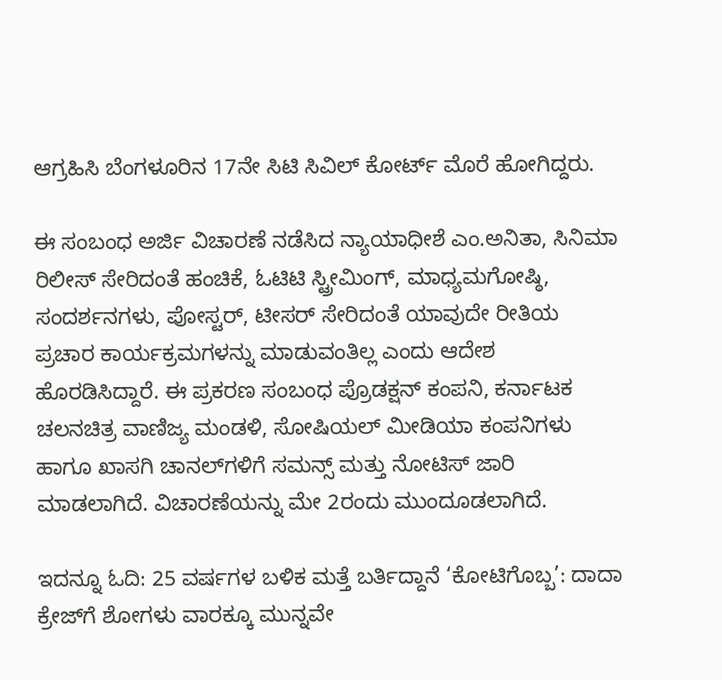ಆಗ್ರಹಿಸಿ ಬೆಂಗಳೂರಿನ 17ನೇ ಸಿಟಿ ಸಿವಿಲ್ ಕೋರ್ಟ್ ಮೊರೆ ಹೋಗಿದ್ದರು.

ಈ ಸಂಬಂಧ ಅರ್ಜಿ ವಿಚಾರಣೆ ನಡೆಸಿದ ನ್ಯಾಯಾಧೀಶೆ ಎಂ.ಅನಿತಾ, ಸಿನಿಮಾ ರಿಲೀಸ್ ಸೇರಿದಂತೆ ಹಂಚಿಕೆ, ಓಟಿಟಿ ಸ್ಟ್ರೀಮಿಂಗ್, ಮಾಧ್ಯಮಗೋಷ್ಠಿ, ಸಂದರ್ಶನಗಳು, ಪೋಸ್ಟರ್, ಟೀಸರ್ ಸೇರಿದಂತೆ ಯಾವುದೇ ರೀತಿಯ ಪ್ರಚಾರ ಕಾರ್ಯಕ್ರಮಗಳನ್ನು ಮಾಡುವಂತಿಲ್ಲ ಎಂದು ಆದೇಶ ಹೊರಡಿಸಿದ್ದಾರೆ. ಈ ಪ್ರಕರಣ ಸಂಬಂಧ ಪ್ರೊಡಕ್ಷನ್ ಕಂಪನಿ, ಕರ್ನಾಟಕ ಚಲನಚಿತ್ರ ವಾಣಿಜ್ಯ ಮಂಡಳಿ, ಸೋಷಿಯಲ್ ಮೀಡಿಯಾ ಕಂಪನಿಗಳು ಹಾಗೂ ಖಾಸಗಿ ಚಾನಲ್‌ಗಳಿಗೆ ಸಮನ್ಸ್‌ ಮತ್ತು ನೋಟಿಸ್ ಜಾರಿ ಮಾಡಲಾಗಿದೆ. ವಿಚಾರಣೆಯನ್ನು ಮೇ 2ರಂದು ಮುಂದೂಡಲಾಗಿದೆ.

ಇದನ್ನೂ ಓದಿ: 25 ವರ್ಷಗಳ ಬಳಿಕ ಮತ್ತೆ ಬರ್ತಿದ್ದಾನೆ ‘ಕೋಟಿಗೊಬ್ಬ’: ದಾದಾ ಕ್ರೇಜ್‌ಗೆ ಶೋಗಳು ವಾರಕ್ಕೂ ಮುನ್ನವೇ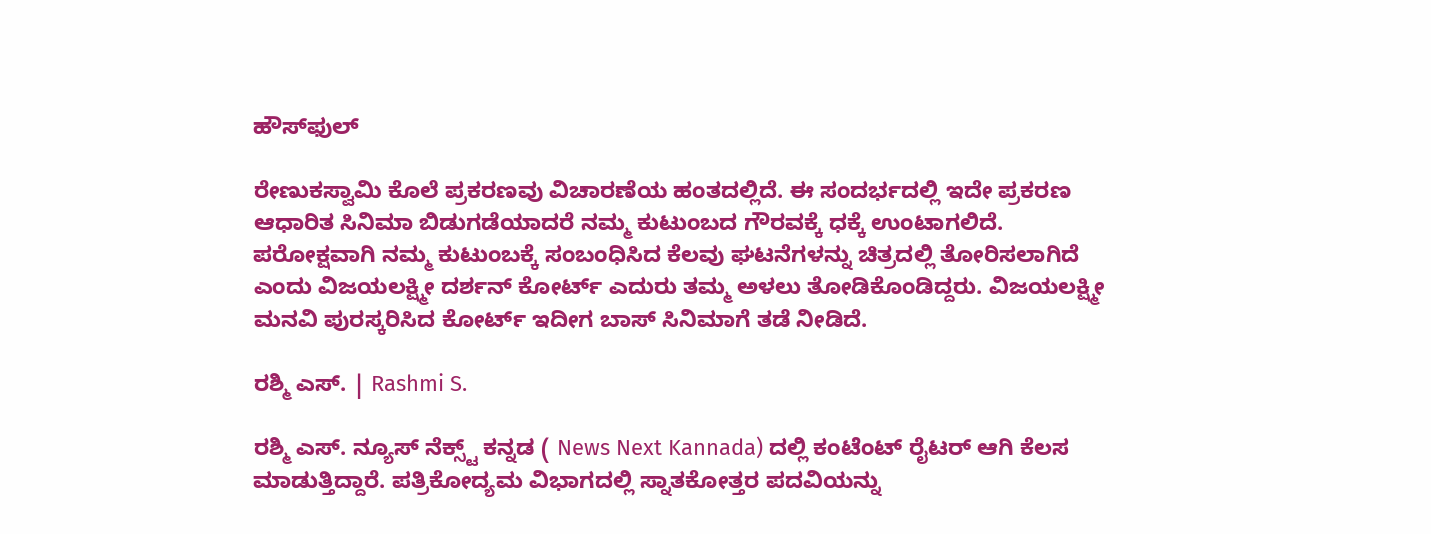ಹೌಸ್‌ಫುಲ್

ರೇಣುಕಸ್ವಾಮಿ ಕೊಲೆ ಪ್ರಕರಣವು ವಿಚಾರಣೆಯ ಹಂತದಲ್ಲಿದೆ. ಈ ಸಂದರ್ಭದಲ್ಲಿ ಇದೇ ಪ್ರಕರಣ ಆಧಾರಿತ ಸಿನಿಮಾ ಬಿಡುಗಡೆಯಾದರೆ ನಮ್ಮ ಕುಟುಂಬದ ಗೌರವಕ್ಕೆ ಧಕ್ಕೆ ಉಂಟಾಗಲಿದೆ. ಪರೋಕ್ಷವಾಗಿ ನಮ್ಮ ಕುಟುಂಬಕ್ಕೆ ಸಂಬಂಧಿಸಿದ ಕೆಲವು ಘಟನೆಗಳನ್ನು ಚಿತ್ರದಲ್ಲಿ ತೋರಿಸಲಾಗಿದೆ ಎಂದು ವಿಜಯಲಕ್ಷ್ಮೀ ದರ್ಶನ್ ಕೋರ್ಟ್ ಎದುರು ತಮ್ಮ ಅಳಲು ತೋಡಿಕೊಂಡಿದ್ದರು. ವಿಜಯಲಕ್ಷ್ಮೀ ಮನವಿ ಪುರಸ್ಕರಿಸಿದ ಕೋರ್ಟ್ ಇದೀಗ ಬಾಸ್ ಸಿನಿಮಾಗೆ ತಡೆ ನೀಡಿದೆ.

ರಶ್ಮಿ ಎಸ್. | Rashmi S.

ರಶ್ಮಿ ಎಸ್. ನ್ಯೂಸ್‌ ನೆಕ್ಸ್ಟ್‌ ಕನ್ನಡ ( News Next Kannada) ದಲ್ಲಿ ಕಂಟೆಂಟ್‌ ರೈಟರ್‌ ಆಗಿ ಕೆಲಸ ಮಾಡುತ್ತಿದ್ದಾರೆ. ಪತ್ರಿಕೋದ್ಯಮ ವಿಭಾಗದಲ್ಲಿ ಸ್ನಾತಕೋತ್ತರ ಪದವಿಯನ್ನು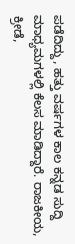ಪಡೆದಿದ್ದು, ಹತ್ತು ವರ್ಷಗಳ ಕಾಲ ಕನ್ನಡ ಸುದ್ದಿ ಮಾಧ್ಯಮಗಳಲ್ಲಿ ಕೆಲಸ ಮಾಡಿದ್ದಾರೆ. ರಾಜಕೀಯ, ಕ್ರೀಡೆ,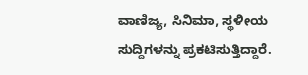ವಾಣಿಜ್ಯ, ಸಿನಿಮಾ, ಸ್ಥಳೀಯ ಸುದ್ದಿಗಳನ್ನು ಪ್ರಕಟಿಸುತ್ತಿದ್ದಾರೆ.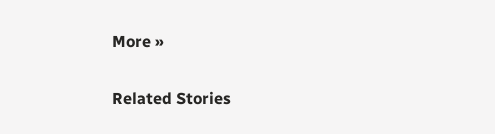More »

Related Stories